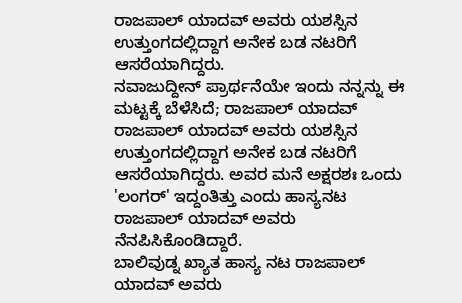ರಾಜಪಾಲ್ ಯಾದವ್ ಅವರು ಯಶಸ್ಸಿನ ಉತ್ತುಂಗದಲ್ಲಿದ್ದಾಗ ಅನೇಕ ಬಡ ನಟರಿಗೆ ಆಸರೆಯಾಗಿದ್ದರು.
ನವಾಜುದ್ದೀನ್ ಪ್ರಾರ್ಥನೆಯೇ ಇಂದು ನನ್ನನ್ನು ಈ ಮಟ್ಟಕ್ಕೆ ಬೆಳೆಸಿದೆ; ರಾಜಪಾಲ್ ಯಾದವ್
ರಾಜಪಾಲ್ ಯಾದವ್ ಅವರು ಯಶಸ್ಸಿನ ಉತ್ತುಂಗದಲ್ಲಿದ್ದಾಗ ಅನೇಕ ಬಡ ನಟರಿಗೆ ಆಸರೆಯಾಗಿದ್ದರು. ಅವರ ಮನೆ ಅಕ್ಷರಶಃ ಒಂದು 'ಲಂಗರ್' ಇದ್ದಂತಿತ್ತು ಎಂದು ಹಾಸ್ಯನಟ ರಾಜಪಾಲ್ ಯಾದವ್ ಅವರು ನೆನಪಿಸಿಕೊಂಡಿದ್ದಾರೆ.
ಬಾಲಿವುಡ್ನ ಖ್ಯಾತ ಹಾಸ್ಯ ನಟ ರಾಜಪಾಲ್ ಯಾದವ್ ಅವರು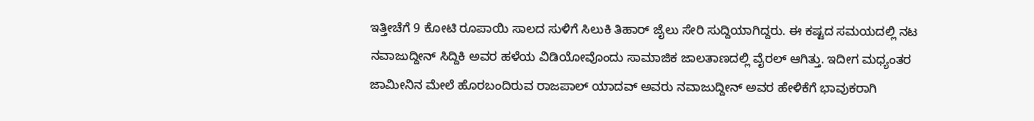ಇತ್ತೀಚೆಗೆ 9 ಕೋಟಿ ರೂಪಾಯಿ ಸಾಲದ ಸುಳಿಗೆ ಸಿಲುಕಿ ತಿಹಾರ್ ಜೈಲು ಸೇರಿ ಸುದ್ದಿಯಾಗಿದ್ದರು. ಈ ಕಷ್ಟದ ಸಮಯದಲ್ಲಿ ನಟ ನವಾಜುದ್ದೀನ್ ಸಿದ್ದಿಕಿ ಅವರ ಹಳೆಯ ವಿಡಿಯೋವೊಂದು ಸಾಮಾಜಿಕ ಜಾಲತಾಣದಲ್ಲಿ ವೈರಲ್ ಆಗಿತ್ತು. ಇದೀಗ ಮಧ್ಯಂತರ ಜಾಮೀನಿನ ಮೇಲೆ ಹೊರಬಂದಿರುವ ರಾಜಪಾಲ್ ಯಾದವ್ ಅವರು ನವಾಜುದ್ದೀನ್ ಅವರ ಹೇಳಿಕೆಗೆ ಭಾವುಕರಾಗಿ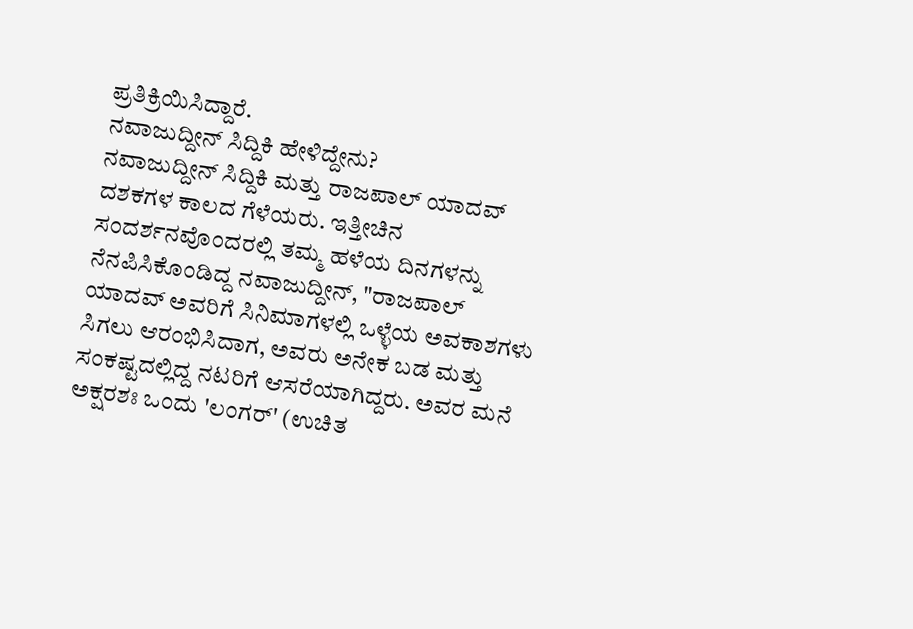ಪ್ರತಿಕ್ರಿಯಿಸಿದ್ದಾರೆ.
ನವಾಜುದ್ದೀನ್ ಸಿದ್ದಿಕಿ ಹೇಳಿದ್ದೇನು?
ನವಾಜುದ್ದೀನ್ ಸಿದ್ದಿಕಿ ಮತ್ತು ರಾಜಪಾಲ್ ಯಾದವ್ ದಶಕಗಳ ಕಾಲದ ಗೆಳೆಯರು. ಇತ್ತೀಚಿನ ಸಂದರ್ಶನವೊಂದರಲ್ಲಿ ತಮ್ಮ ಹಳೆಯ ದಿನಗಳನ್ನು ನೆನಪಿಸಿಕೊಂಡಿದ್ದ ನವಾಜುದ್ದೀನ್, "ರಾಜಪಾಲ್ ಯಾದವ್ ಅವರಿಗೆ ಸಿನಿಮಾಗಳಲ್ಲಿ ಒಳ್ಳೆಯ ಅವಕಾಶಗಳು ಸಿಗಲು ಆರಂಭಿಸಿದಾಗ, ಅವರು ಅನೇಕ ಬಡ ಮತ್ತು ಸಂಕಷ್ಟದಲ್ಲಿದ್ದ ನಟರಿಗೆ ಆಸರೆಯಾಗಿದ್ದರು. ಅವರ ಮನೆ ಅಕ್ಷರಶಃ ಒಂದು 'ಲಂಗರ್' (ಉಚಿತ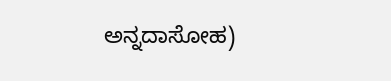ಅನ್ನದಾಸೋಹ)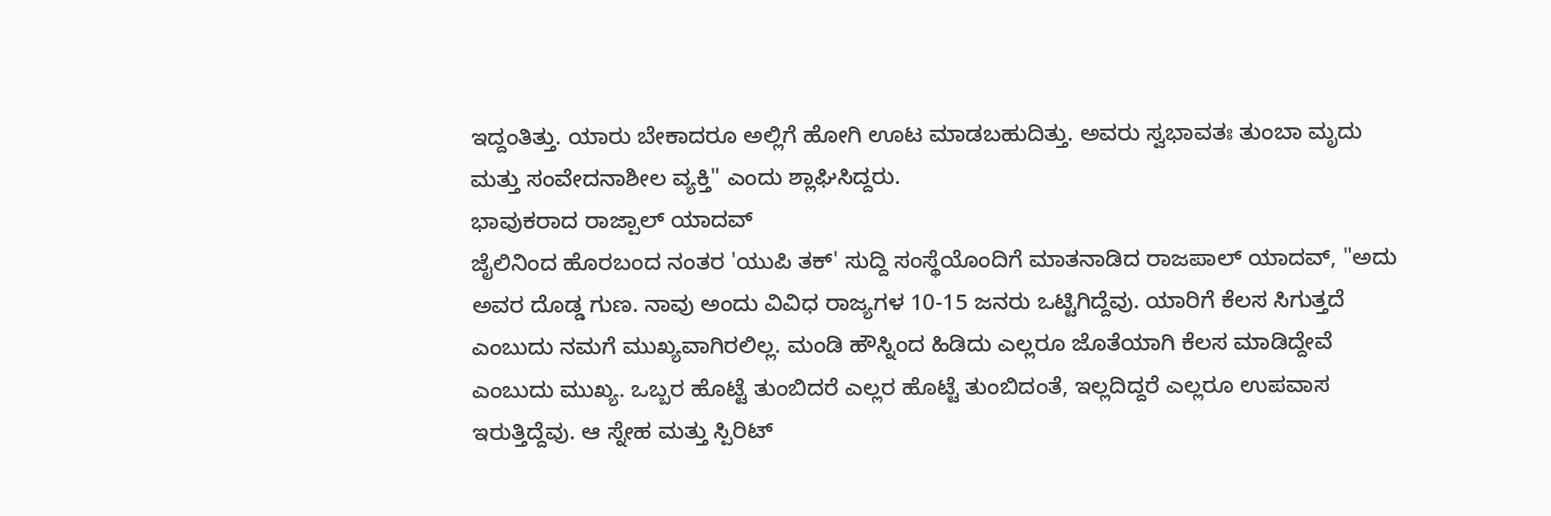ಇದ್ದಂತಿತ್ತು. ಯಾರು ಬೇಕಾದರೂ ಅಲ್ಲಿಗೆ ಹೋಗಿ ಊಟ ಮಾಡಬಹುದಿತ್ತು. ಅವರು ಸ್ವಭಾವತಃ ತುಂಬಾ ಮೃದು ಮತ್ತು ಸಂವೇದನಾಶೀಲ ವ್ಯಕ್ತಿ" ಎಂದು ಶ್ಲಾಘಿಸಿದ್ದರು.
ಭಾವುಕರಾದ ರಾಜ್ಪಾಲ್ ಯಾದವ್
ಜೈಲಿನಿಂದ ಹೊರಬಂದ ನಂತರ 'ಯುಪಿ ತಕ್' ಸುದ್ದಿ ಸಂಸ್ಥೆಯೊಂದಿಗೆ ಮಾತನಾಡಿದ ರಾಜಪಾಲ್ ಯಾದವ್, "ಅದು ಅವರ ದೊಡ್ಡ ಗುಣ. ನಾವು ಅಂದು ವಿವಿಧ ರಾಜ್ಯಗಳ 10-15 ಜನರು ಒಟ್ಟಿಗಿದ್ದೆವು. ಯಾರಿಗೆ ಕೆಲಸ ಸಿಗುತ್ತದೆ ಎಂಬುದು ನಮಗೆ ಮುಖ್ಯವಾಗಿರಲಿಲ್ಲ. ಮಂಡಿ ಹೌಸ್ನಿಂದ ಹಿಡಿದು ಎಲ್ಲರೂ ಜೊತೆಯಾಗಿ ಕೆಲಸ ಮಾಡಿದ್ದೇವೆ ಎಂಬುದು ಮುಖ್ಯ. ಒಬ್ಬರ ಹೊಟ್ಟೆ ತುಂಬಿದರೆ ಎಲ್ಲರ ಹೊಟ್ಟೆ ತುಂಬಿದಂತೆ, ಇಲ್ಲದಿದ್ದರೆ ಎಲ್ಲರೂ ಉಪವಾಸ ಇರುತ್ತಿದ್ದೆವು. ಆ ಸ್ನೇಹ ಮತ್ತು ಸ್ಪಿರಿಟ್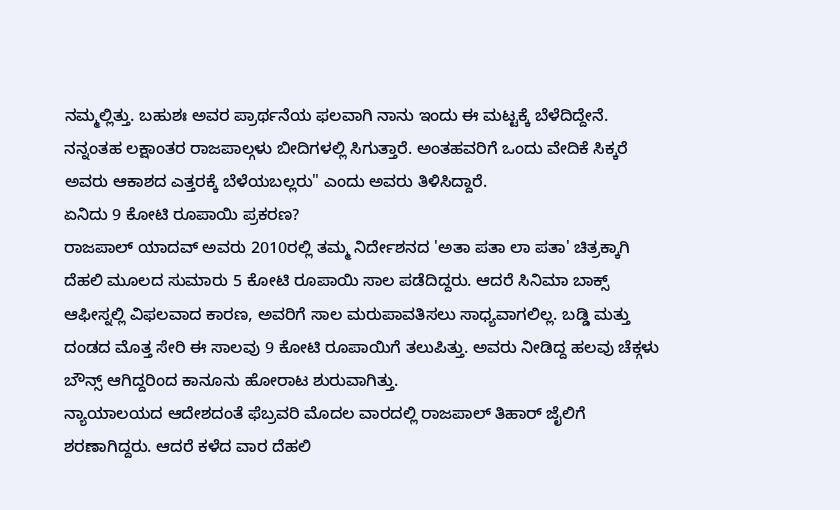ನಮ್ಮಲ್ಲಿತ್ತು. ಬಹುಶಃ ಅವರ ಪ್ರಾರ್ಥನೆಯ ಫಲವಾಗಿ ನಾನು ಇಂದು ಈ ಮಟ್ಟಕ್ಕೆ ಬೆಳೆದಿದ್ದೇನೆ. ನನ್ನಂತಹ ಲಕ್ಷಾಂತರ ರಾಜಪಾಲ್ಗಳು ಬೀದಿಗಳಲ್ಲಿ ಸಿಗುತ್ತಾರೆ. ಅಂತಹವರಿಗೆ ಒಂದು ವೇದಿಕೆ ಸಿಕ್ಕರೆ ಅವರು ಆಕಾಶದ ಎತ್ತರಕ್ಕೆ ಬೆಳೆಯಬಲ್ಲರು" ಎಂದು ಅವರು ತಿಳಿಸಿದ್ದಾರೆ.
ಏನಿದು 9 ಕೋಟಿ ರೂಪಾಯಿ ಪ್ರಕರಣ?
ರಾಜಪಾಲ್ ಯಾದವ್ ಅವರು 2010ರಲ್ಲಿ ತಮ್ಮ ನಿರ್ದೇಶನದ 'ಅತಾ ಪತಾ ಲಾ ಪತಾ' ಚಿತ್ರಕ್ಕಾಗಿ ದೆಹಲಿ ಮೂಲದ ಸುಮಾರು 5 ಕೋಟಿ ರೂಪಾಯಿ ಸಾಲ ಪಡೆದಿದ್ದರು. ಆದರೆ ಸಿನಿಮಾ ಬಾಕ್ಸ್ ಆಫೀಸ್ನಲ್ಲಿ ವಿಫಲವಾದ ಕಾರಣ, ಅವರಿಗೆ ಸಾಲ ಮರುಪಾವತಿಸಲು ಸಾಧ್ಯವಾಗಲಿಲ್ಲ. ಬಡ್ಡಿ ಮತ್ತು ದಂಡದ ಮೊತ್ತ ಸೇರಿ ಈ ಸಾಲವು 9 ಕೋಟಿ ರೂಪಾಯಿಗೆ ತಲುಪಿತ್ತು. ಅವರು ನೀಡಿದ್ದ ಹಲವು ಚೆಕ್ಗಳು ಬೌನ್ಸ್ ಆಗಿದ್ದರಿಂದ ಕಾನೂನು ಹೋರಾಟ ಶುರುವಾಗಿತ್ತು.
ನ್ಯಾಯಾಲಯದ ಆದೇಶದಂತೆ ಫೆಬ್ರವರಿ ಮೊದಲ ವಾರದಲ್ಲಿ ರಾಜಪಾಲ್ ತಿಹಾರ್ ಜೈಲಿಗೆ ಶರಣಾಗಿದ್ದರು. ಆದರೆ ಕಳೆದ ವಾರ ದೆಹಲಿ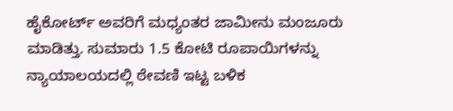ಹೈಕೋರ್ಟ್ ಅವರಿಗೆ ಮಧ್ಯಂತರ ಜಾಮೀನು ಮಂಜೂರು ಮಾಡಿತ್ತು. ಸುಮಾರು 1.5 ಕೋಟಿ ರೂಪಾಯಿಗಳನ್ನು ನ್ಯಾಯಾಲಯದಲ್ಲಿ ಠೇವಣಿ ಇಟ್ಟ ಬಳಿಕ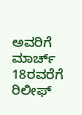ಅವರಿಗೆ ಮಾರ್ಚ್ 18ರವರೆಗೆ ರಿಲೀಫ್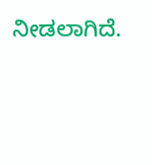ನೀಡಲಾಗಿದೆ.